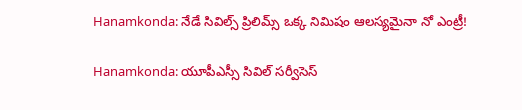Hanamkonda: నేడే సివిల్స్ ప్రిలిమ్స్ ఒక్క నిమిషం ఆలస్యమైనా నో ఎంట్రీ!

Hanamkonda: యూపీఎస్సీ సివిల్ సర్వీసెస్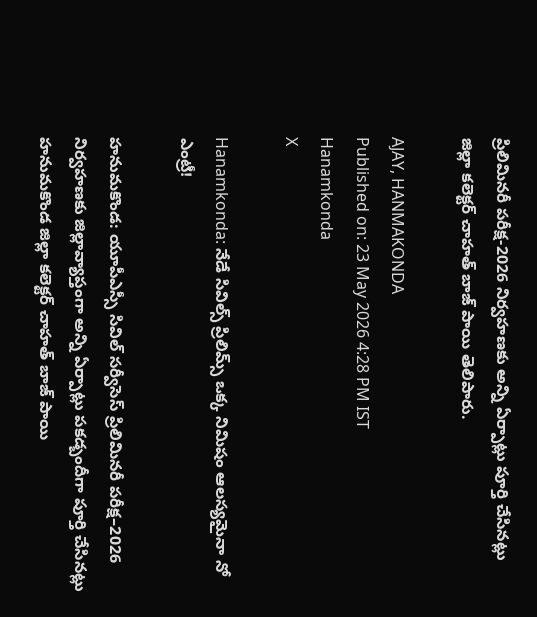ప్రిలిమినరీ పరీక్ష-2026 నిర్వహణకు అన్ని ఏర్పాట్లు పూర్తి చేసినట్లు జిల్లా కలెక్టర్ చాహత్ బాజ్ పాయి తెలిపారు.

AJAY, HANMAKONDA
Published on: 23 May 2026 4:28 PM IST
Hanamkonda
X

Hanamkonda: నేడే సివిల్స్ ప్రిలిమ్స్ ఒక్క నిమిషం ఆలస్యమైనా నో ఎంట్రీ!

హనుమకొండ: యూపీఎస్సీ సివిల్ సర్వీసెస్ ప్రిలిమినరీ పరీక్ష–2026 నిర్వహణకు జిల్లావ్యాప్తంగా అన్ని ఏర్పాట్లు పకడ్బందీగా పూర్తి చేసినట్లు హనుమకొండ జిల్లా కలెక్టర్ చాహత్ బాజ్ పాయి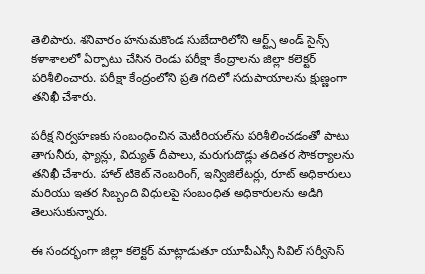తెలిపారు. శనివారం హనుమకొండ సుబేదారిలోని ఆర్ట్స్ అండ్ సైన్స్ కళాశాలలో ఏర్పాటు చేసిన రెండు పరీక్షా కేంద్రాలను జిల్లా కలెక్టర్ పరిశీలించారు. పరీక్షా కేంద్రంలోని ప్రతి గదిలో సదుపాయాలను క్షుణ్ణంగా తనిఖీ చేశారు.

పరీక్ష నిర్వహణకు సంబంధించిన మెటీరియల్‌ను పరిశీలించడంతో పాటు తాగునీరు, ఫ్యాన్లు, విద్యుత్ దీపాలు, మరుగుదొడ్లు తదితర సౌకర్యాలను తనిఖీ చేశారు. హాల్ టికెట్ నెంబరింగ్, ఇన్విజిలేటర్లు, రూట్ అధికారులు మరియు ఇతర సిబ్బంది విధులపై సంబంధిత అధికారులను అడిగి తెలుసుకున్నారు.

ఈ సందర్భంగా జిల్లా కలెక్టర్ మాట్లాడుతూ యూపీఎస్సీ సివిల్ సర్వీసెస్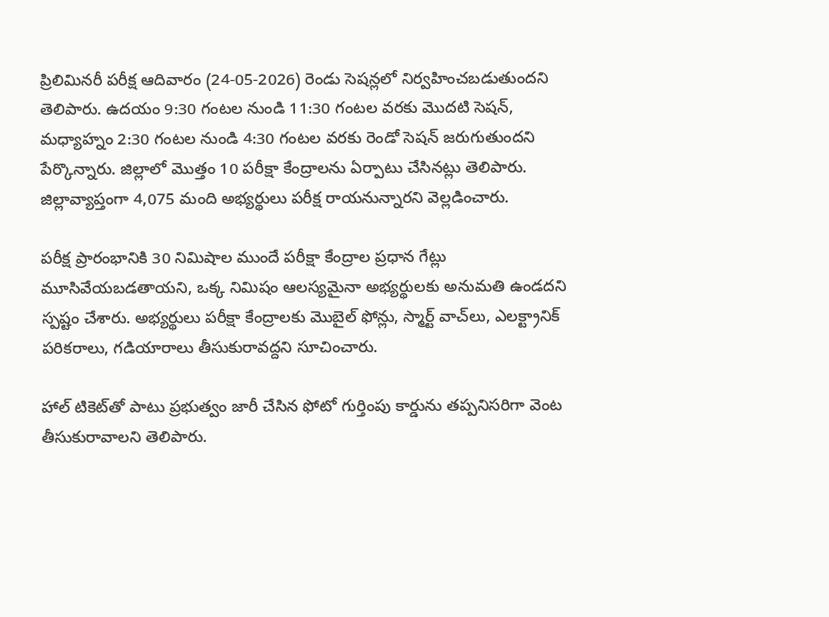ప్రిలిమినరీ పరీక్ష ఆదివారం (24-05-2026) రెండు సెషన్లలో నిర్వహించబడుతుందని తెలిపారు. ఉదయం 9:30 గంటల నుండి 11:30 గంటల వరకు మొదటి సెషన్, మధ్యాహ్నం 2:30 గంటల నుండి 4:30 గంటల వరకు రెండో సెషన్ జరుగుతుందని పేర్కొన్నారు. జిల్లాలో మొత్తం 10 పరీక్షా కేంద్రాలను ఏర్పాటు చేసినట్లు తెలిపారు. జిల్లావ్యాప్తంగా 4,075 మంది అభ్యర్థులు పరీక్ష రాయనున్నారని వెల్లడించారు.

పరీక్ష ప్రారంభానికి 30 నిమిషాల ముందే పరీక్షా కేంద్రాల ప్రధాన గేట్లు మూసివేయబడతాయని, ఒక్క నిమిషం ఆలస్యమైనా అభ్యర్థులకు అనుమతి ఉండదని స్పష్టం చేశారు. అభ్యర్థులు పరీక్షా కేంద్రాలకు మొబైల్ ఫోన్లు, స్మార్ట్ వాచ్‌లు, ఎలక్ట్రానిక్ పరికరాలు, గడియారాలు తీసుకురావద్దని సూచించారు.

హాల్ టికెట్‌తో పాటు ప్రభుత్వం జారీ చేసిన ఫోటో గుర్తింపు కార్డును తప్పనిసరిగా వెంట తీసుకురావాలని తెలిపారు.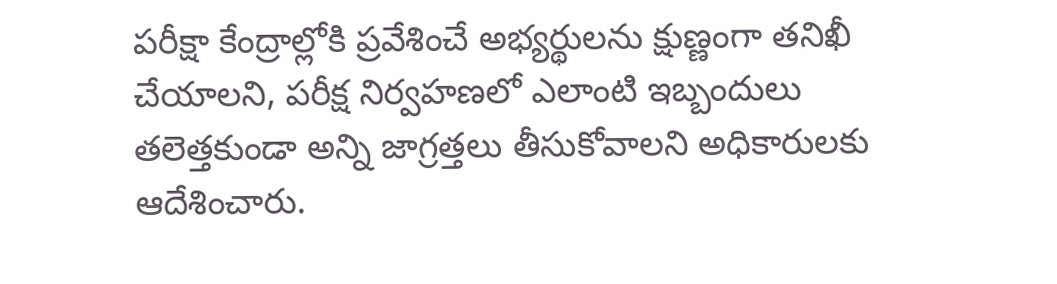పరీక్షా కేంద్రాల్లోకి ప్రవేశించే అభ్యర్థులను క్షుణ్ణంగా తనిఖీ చేయాలని, పరీక్ష నిర్వహణలో ఎలాంటి ఇబ్బందులు తలెత్తకుండా అన్ని జాగ్రత్తలు తీసుకోవాలని అధికారులకు ఆదేశించారు.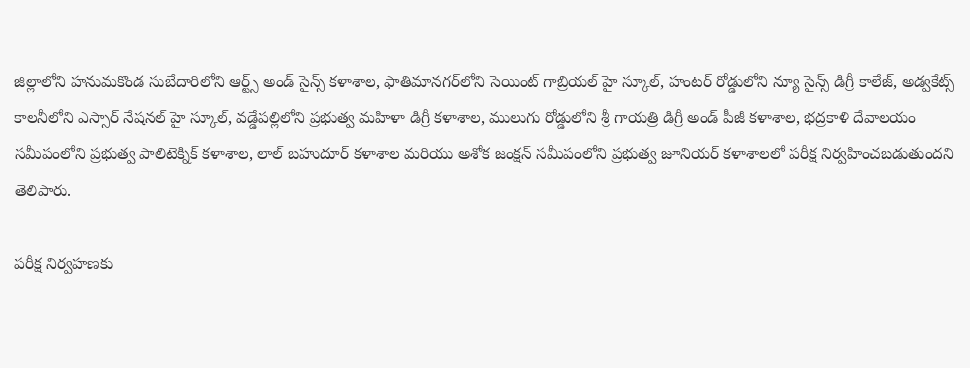జిల్లాలోని హనుమకొండ సుబేదారిలోని ఆర్ట్స్ అండ్ సైన్స్ కళాశాల, ఫాతిమానగర్‌లోని సెయింట్ గాబ్రియల్ హై స్కూల్, హంటర్ రోడ్డులోని న్యూ సైన్స్ డిగ్రీ కాలేజ్, అడ్వకేట్స్ కాలనీలోని ఎస్సార్ నేషనల్ హై స్కూల్, వడ్డేపల్లిలోని ప్రభుత్వ మహిళా డిగ్రీ కళాశాల, ములుగు రోడ్డులోని శ్రీ గాయత్రి డిగ్రీ అండ్ పీజీ కళాశాల, భద్రకాళి దేవాలయం సమీపంలోని ప్రభుత్వ పాలిటెక్నిక్ కళాశాల, లాల్ బహుదూర్ కళాశాల మరియు అశోక జంక్షన్ సమీపంలోని ప్రభుత్వ జూనియర్ కళాశాలలో పరీక్ష నిర్వహించబడుతుందని తెలిపారు.

పరీక్ష నిర్వహణకు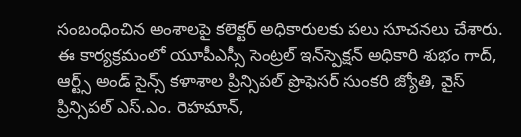సంబంధించిన అంశాలపై కలెక్టర్ అధికారులకు పలు సూచనలు చేశారు. ఈ కార్యక్రమంలో యూపీఎస్సీ సెంట్రల్ ఇన్‌స్పెక్షన్ అధికారి శుభం గాద్, ఆర్ట్స్ అండ్ సైన్స్ కళాశాల ప్రిన్సిపల్ ప్రొఫెసర్ సుంకరి జ్యోతి, వైస్ ప్రిన్సిపల్ ఎస్.ఎం. రెహమాన్,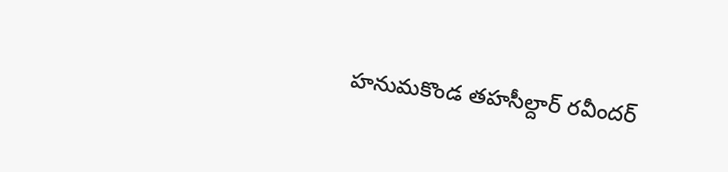హనుమకొండ తహసీల్దార్ రవీందర్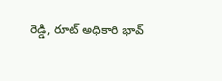రెడ్డి, రూట్ అధికారి భావ్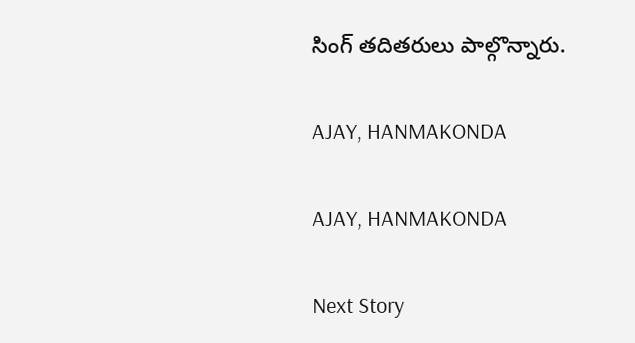సింగ్ తదితరులు పాల్గొన్నారు.

AJAY, HANMAKONDA

AJAY, HANMAKONDA

Next Story